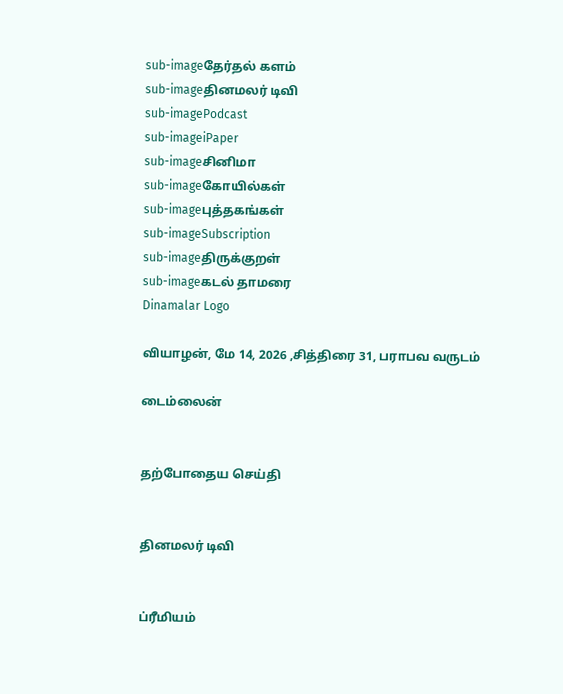sub-imageதேர்தல் களம்
sub-imageதினமலர் டிவி
sub-imagePodcast
sub-imageiPaper
sub-imageசினிமா
sub-imageகோயில்கள்
sub-imageபுத்தகங்கள்
sub-imageSubscription
sub-imageதிருக்குறள்
sub-imageகடல் தாமரை
Dinamalar Logo

வியாழன், மே 14, 2026 ,சித்திரை 31, பராபவ வருடம்

டைம்லைன்


தற்போதைய செய்தி


தினமலர் டிவி


ப்ரீமியம்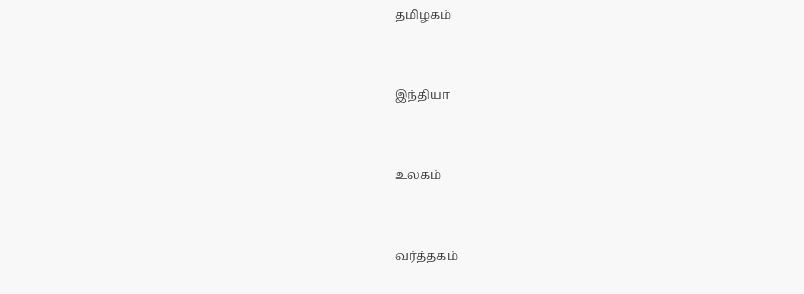தமிழகம்


இந்தியா


உலகம்


வர்த்தகம்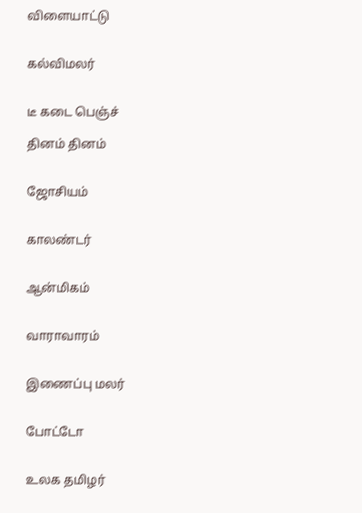விளையாட்டு


கல்விமலர்


டீ கடை பெஞ்ச்

தினம் தினம்


ஜோசியம்


காலண்டர்


ஆன்மிகம்


வாராவாரம்


இணைப்பு மலர்


போட்டோ


உலக தமிழர்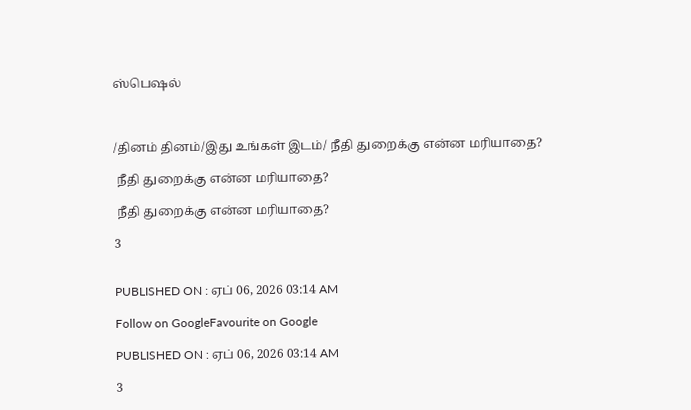ஸ்பெஷல்



/தினம் தினம்/இது உங்கள் இடம்/ நீதி துறைக்கு என்ன மரியாதை?

 நீதி துறைக்கு என்ன மரியாதை?

 நீதி துறைக்கு என்ன மரியாதை?

3


PUBLISHED ON : ஏப் 06, 2026 03:14 AM

Follow on GoogleFavourite on Google

PUBLISHED ON : ஏப் 06, 2026 03:14 AM

3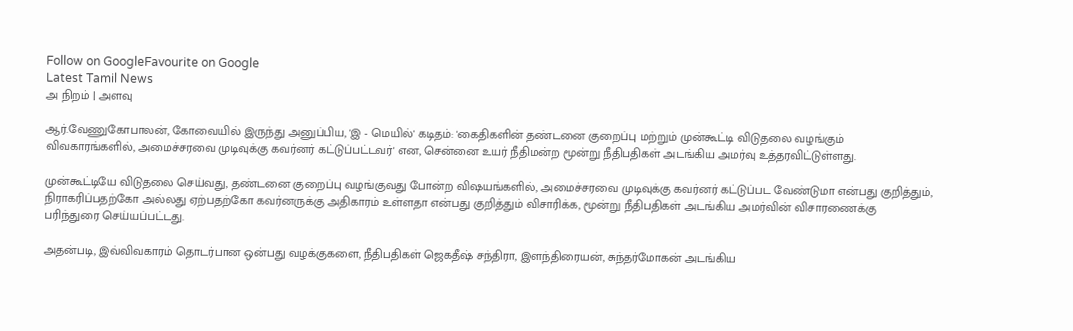Follow on GoogleFavourite on Google
Latest Tamil News
அ நிறம் | அளவு

ஆர்.வேணுகோபாலன், கோவையில் இருந்து அனுப்பிய, 'இ - மெயில்' கடிதம்: 'கைதிகளின் தண்டனை குறைப்பு மற்றும் முன்கூட்டி விடுதலை வழங்கும் விவகாரங்களில், அமைச்சரவை முடிவுக்கு கவர்னர் கட்டுப்பட்டவர்' என, சென்னை உயர் நீதிமன்ற மூன்று நீதிபதிகள் அடங்கிய அமர்வு உத்தரவிட்டுள்ளது.

முன்கூட்டியே விடுதலை செய்வது, தண்டனை குறைப்பு வழங்குவது போன்ற விஷயங்களில், அமைச்சரவை முடிவுக்கு கவர்னர் கட்டுப்பட வேண்டுமா என்பது குறித்தும், நிராகரிப்பதற்கோ அல்லது ஏற்பதற்கோ கவர்னருக்கு அதிகாரம் உள்ளதா என்பது குறித்தும் விசாரிக்க, மூன்று நீதிபதிகள் அடங்கிய அமர்வின் விசாரணைக்கு பரிந்துரை செய்யப்பட்டது.

அதன்படி, இவ்விவகாரம் தொடர்பான ஒன்பது வழக்குகளை, நீதிபதிகள் ஜெகதீஷ் சந்திரா, இளந்திரையன், சுந்தர்மோகன் அடங்கிய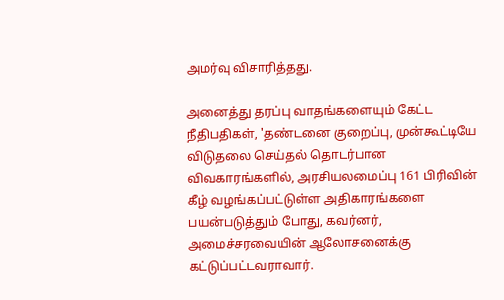அமர்வு விசாரித்தது.

அனைத்து தரப்பு வாதங்களையும் கேட்ட நீதிபதிகள், 'தண்டனை குறைப்பு, முன்கூட்டியே விடுதலை செய்தல் தொடர்பான விவகாரங்களில், அரசியலமைப்பு 161 பிரிவின் கீழ் வழங்கப்பட்டுள்ள அதிகாரங்களை பயன்படுத்தும் போது, கவர்னர், அமைச்சரவையின் ஆலோசனைக்கு கட்டுப்பட்டவராவார்.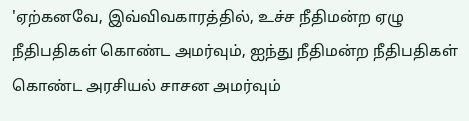'ஏற்கனவே, இவ்விவகாரத்தில், உச்ச நீதிமன்ற ஏழு நீதிபதிகள் கொண்ட அமர்வும், ஐந்து நீதிமன்ற நீதிபதிகள் கொண்ட அரசியல் சாசன அமர்வும்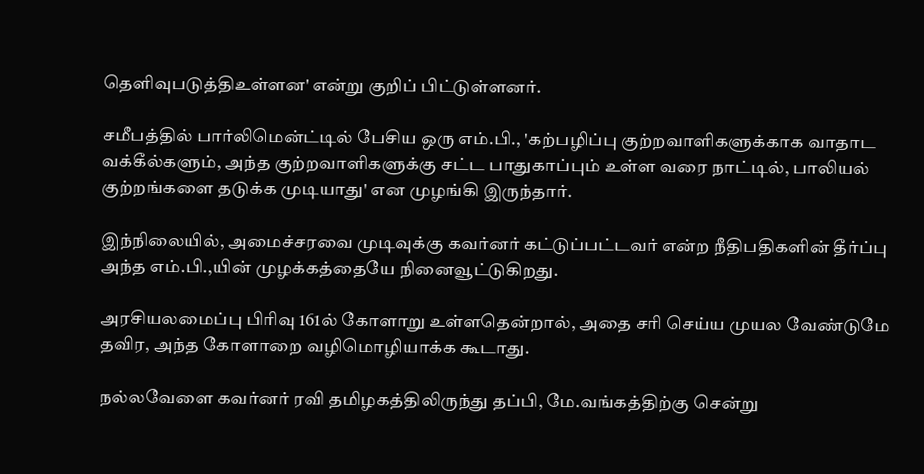தெளிவுபடுத்திஉள்ளன' என்று குறிப் பிட்டுள்ளனர்.

சமீபத்தில் பார்லிமென்ட்டில் பேசிய ஒரு எம்.பி., 'கற்பழிப்பு குற்றவாளிகளுக்காக வாதாட வக்கீல்களும், அந்த குற்றவாளிகளுக்கு சட்ட பாதுகாப்பும் உள்ள வரை நாட்டில், பாலியல் குற்றங்களை தடுக்க முடியாது' என முழங்கி இருந்தார்.

இந்நிலையில், அமைச்சரவை முடிவுக்கு கவர்னர் கட்டுப்பட்டவர் என்ற நீதிபதிகளின் தீர்ப்பு அந்த எம்.பி.,யின் முழக்கத்தையே நினைவூட்டுகிறது.

அரசியலமைப்பு பிரிவு 161ல் கோளாறு உள்ளதென்றால், அதை சரி செய்ய முயல வேண்டுமே தவிர, அந்த கோளாறை வழிமொழியாக்க கூடாது.

நல்லவேளை கவர்னர் ரவி தமிழகத்திலிருந்து தப்பி, மே.வங்கத்திற்கு சென்று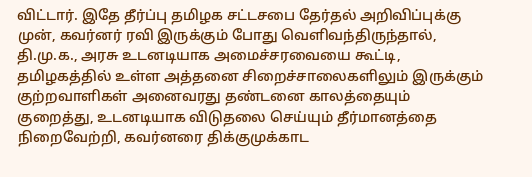விட்டார். இதே தீர்ப்பு தமிழக சட்டசபை தேர்தல் அறிவிப்புக்கு முன், கவர்னர் ரவி இருக்கும் போது வெளிவந்திருந்தால், தி.மு.க., அரசு உடனடியாக அமைச்சரவையை கூட்டி, தமிழகத்தில் உள்ள அத்தனை சிறைச்சாலைகளிலும் இருக்கும் குற்றவாளிகள் அனைவரது தண்டனை காலத்தையும் குறைத்து, உடனடியாக விடுதலை செய்யும் தீர்மானத்தை நிறைவேற்றி, கவர்னரை திக்குமுக்காட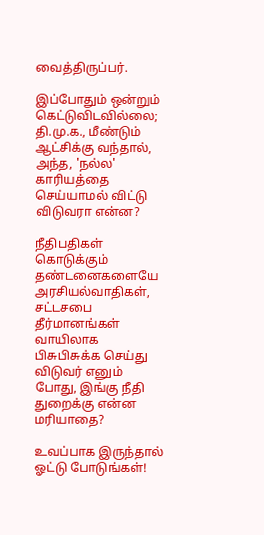வைத்திருப்பர்.

இப்போதும் ஒன்றும் கெட்டுவிடவில்லை; தி.மு.க., மீண்டும் ஆட்சிக்கு வந்தால், அந்த, 'நல்ல' காரியத்தை செய்யாமல் விட்டு விடுவரா என்ன?

நீதிபதிகள் கொடுக்கும் தண்டனைகளையே அரசியல்வாதிகள், சட்டசபை தீர்மானங்கள் வாயிலாக பிசுபிசுக்க செய்து விடுவர் எனும் போது, இங்கு நீதி துறைக்கு என்ன மரியாதை?

உவப்பாக இருந்தால் ஓட்டு போடுங்கள்!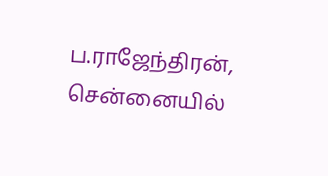ப.ராஜேந்திரன், சென்னையில்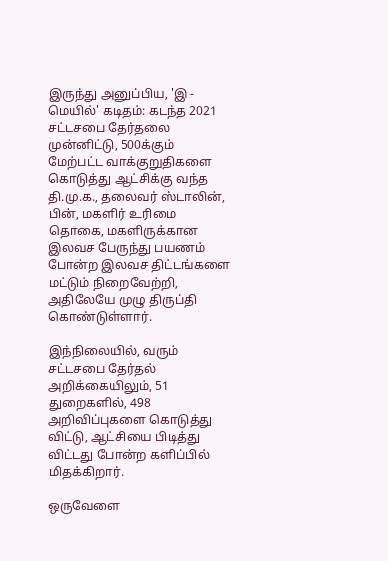இருந்து அனுப்பிய, 'இ - மெயில்' கடிதம்: கடந்த 2021 சட்டசபை தேர்தலை முன்னிட்டு, 500க்கும் மேற்பட்ட வாக்குறுதிகளை கொடுத்து ஆட்சிக்கு வந்த தி.மு.க., தலைவர் ஸ்டாலின், பின், மகளிர் உரிமை தொகை, மகளிருக்கான இலவச பேருந்து பயணம் போன்ற இலவச திட்டங்களை மட்டும் நிறைவேற்றி, அதிலேயே முழு திருப்தி கொண்டுள்ளார்.

இந்நிலையில், வரும் சட்டசபை தேர்தல் அறிக்கையிலும், 51 துறைகளில், 498 அறிவிப்புகளை கொடுத்து விட்டு, ஆட்சியை பிடித்து விட்டது போன்ற களிப்பில் மிதக்கிறார்.

ஒருவேளை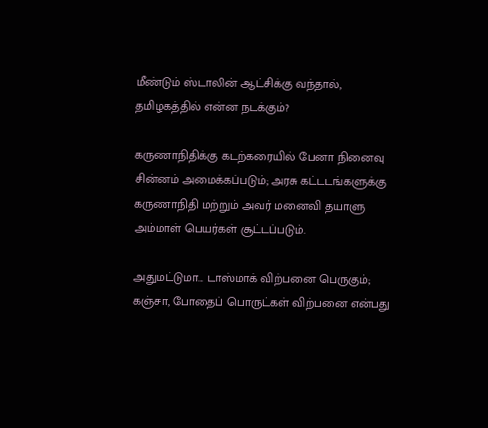மீண்டும் ஸ்டாலின் ஆட்சிக்கு வந்தால், தமிழகத்தில் என்ன நடக்கும்?

கருணாநிதிக்கு கடற்கரையில் பேனா நினைவு சின்னம் அமைக்கப்படும்; அரசு கட்டடங்களுக்கு கருணாநிதி மற்றும் அவர் மனைவி தயாளு அம்மாள் பெயர்கள் சூட்டப்படும்.

அதுமட்டுமா... டாஸ்மாக் விற்பனை பெருகும்; கஞ்சா, போதைப் பொருட்கள் விற்பனை என்பது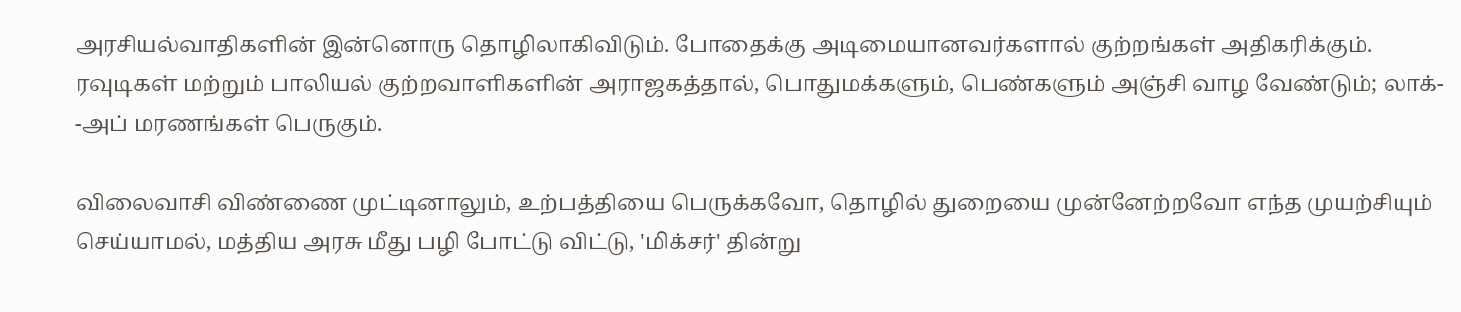அரசியல்வாதிகளின் இன்னொரு தொழிலாகிவிடும். போதைக்கு அடிமையானவர்களால் குற்றங்கள் அதிகரிக்கும். ரவுடிகள் மற்றும் பாலியல் குற்றவாளிகளின் அராஜகத்தால், பொதுமக்களும், பெண்களும் அஞ்சி வாழ வேண்டும்; லாக்- -அப் மரணங்கள் பெருகும்.

விலைவாசி விண்ணை முட்டினாலும், உற்பத்தியை பெருக்கவோ, தொழில் துறையை முன்னேற்றவோ எந்த முயற்சியும் செய்யாமல், மத்திய அரசு மீது பழி போட்டு விட்டு, 'மிக்சர்' தின்று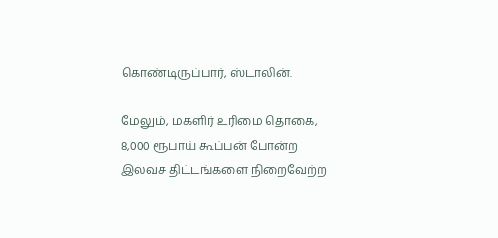கொண்டிருப்பார், ஸ்டாலின்.

மேலும், மகளிர் உரிமை தொகை, 8,000 ரூபாய் கூப்பன் போன்ற இலவச திட்டங்களை நிறைவேற்ற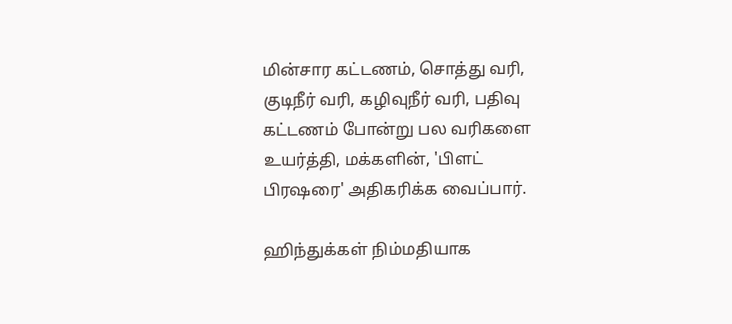மின்சார கட்டணம், சொத்து வரி, குடிநீர் வரி, கழிவுநீர் வரி, பதிவு கட்டணம் போன்று பல வரிகளை உயர்த்தி, மக்களின், 'பிளட் பிரஷரை' அதிகரிக்க வைப்பார்.

ஹிந்துக்கள் நிம்மதியாக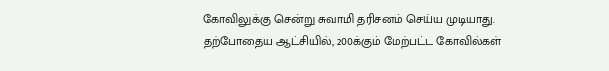கோவிலுக்கு சென்று சுவாமி தரிசனம் செய்ய முடியாது. தற்போதைய ஆட்சியில், 200க்கும் மேற்பட்ட கோவில்கள்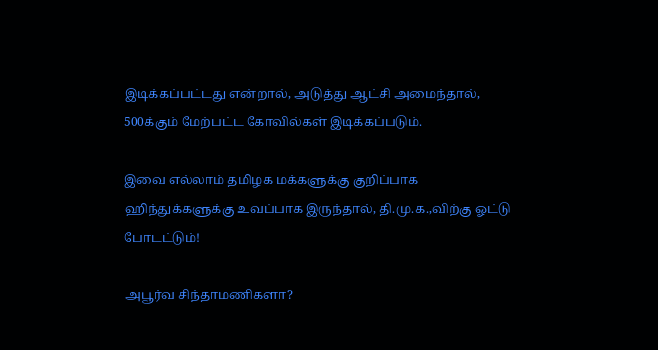இடிக்கப்பட்டது என்றால், அடுத்து ஆட்சி அமைந்தால், 500க்கும் மேற்பட்ட கோவில்கள் இடிக்கப்படும்.

இவை எல்லாம் தமிழக மக்களுக்கு குறிப்பாக ஹிந்துக்களுக்கு உவப்பாக இருந்தால், தி.மு.க.,விற்கு ஓட்டு போடட்டும்!

அபூர்வ சிந்தாமணிகளா?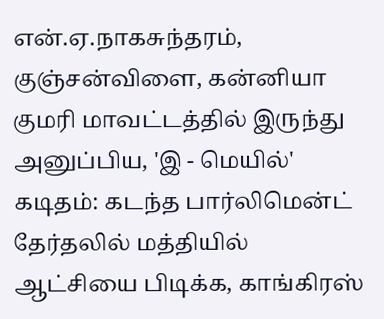என்.ஏ.நாகசுந்தரம், குஞ்சன்விளை, கன்னியா குமரி மாவட்டத்தில் இருந்து அனுப்பிய, 'இ - மெயில்' கடிதம்: கடந்த பார்லிமென்ட் தேர்தலில் மத்தியில் ஆட்சியை பிடிக்க, காங்கிரஸ்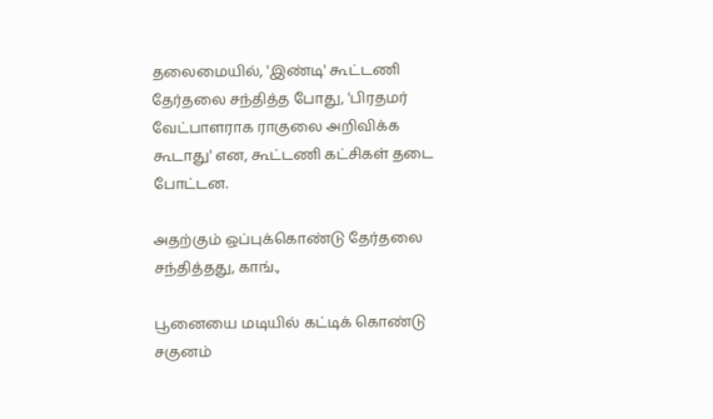தலைமையில், 'இண்டி' கூட்டணி தேர்தலை சந்தித்த போது, 'பிரதமர் வேட்பாளராக ராகுலை அறிவிக்க கூடாது' என, கூட்டணி கட்சிகள் தடை போட்டன.

அதற்கும் ஒப்புக்கொண்டு தேர்தலை சந்தித்தது, காங்.,

பூனையை மடியில் கட்டிக் கொண்டு சகுனம்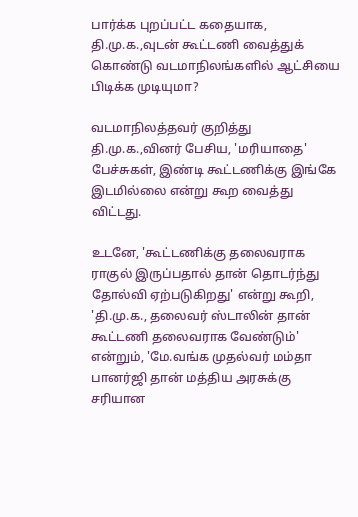பார்க்க புறப்பட்ட கதையாக, தி.மு.க.,வுடன் கூட்டணி வைத்துக் கொண்டு வடமாநிலங்களில் ஆட்சியை பிடிக்க முடியுமா?

வடமாநிலத்தவர் குறித்து தி.மு.க.,வினர் பேசிய, 'மரியாதை' பேச்சுகள், இண்டி கூட்டணிக்கு இங்கே இடமில்லை என்று கூற வைத்து விட்டது.

உடனே, 'கூட்டணிக்கு தலைவராக ராகுல் இருப்பதால் தான் தொடர்ந்து தோல்வி ஏற்படுகிறது' என்று கூறி, 'தி.மு.க., தலைவர் ஸ்டாலின் தான் கூட்டணி தலைவராக வேண்டும்' என்றும், 'மே.வங்க முதல்வர் மம்தா பானர்ஜி தான் மத்திய அரசுக்கு சரியான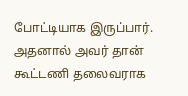போட்டியாக இருப்பார். அதனால் அவர் தான் கூட்டணி தலைவராக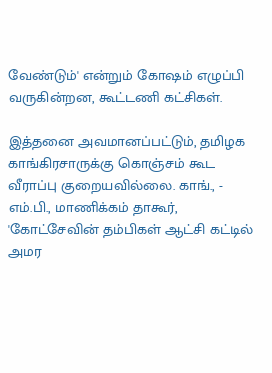வேண்டும்' என்றும் கோஷம் எழுப்பி வருகின்றன, கூட்டணி கட்சிகள்.

இத்தனை அவமானப்பட்டும், தமிழக காங்கிரசாருக்கு கொஞ்சம் கூட வீராப்பு குறையவில்லை. காங்., - எம்.பி., மாணிக்கம் தாகூர், 'கோட்சேவின் தம்பிகள் ஆட்சி கட்டில் அமர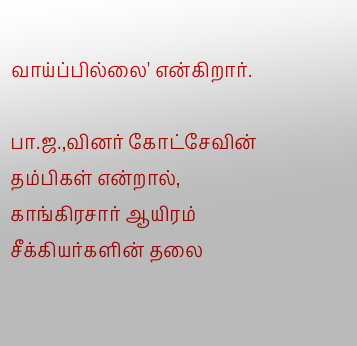வாய்ப்பில்லை' என்கிறார்.

பா.ஜ.,வினர் கோட்சேவின் தம்பிகள் என்றால், காங்கிரசார் ஆயிரம் சீக்கியர்களின் தலை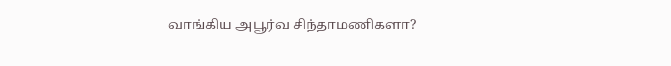வாங்கிய அபூர்வ சிந்தாமணிகளா?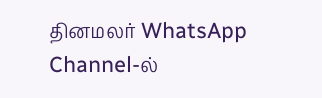தினமலர் WhatsApp Channel-ல்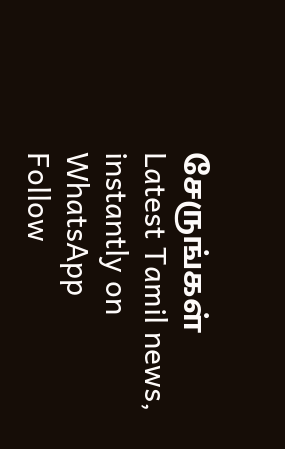சேருங்கள்
Latest Tamil news, instantly on WhatsApp
Follow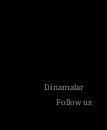Dinamalar
      Follow us